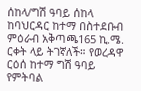ሰከላ/ግሽ ዓባይ ሰከላ ከባህርዳር ከተማ በስተደቡብ ምዕራብ አቅጣጫ165 ኪ.ሜ. ርቀት ላይ ትገኛለች። የወረዳዋ ርዕሰ ከተማ ግሽ ዓባይ የምትባል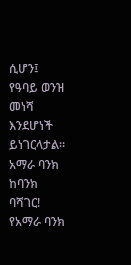ሲሆን፤ የዓባይ ወንዝ መነሻ እንደሆነች ይነገርላታል። አማራ ባንክ ከባንክ ባሻገር! የአማራ ባንክ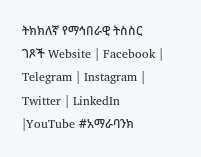ትክክለኛ የማኅበራዊ ትስስር ገጾች Website | Facebook | Telegram | Instagram | Twitter | LinkedIn |YouTube #አማራባንክ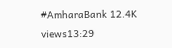#AmharaBank 12.4K views13:29